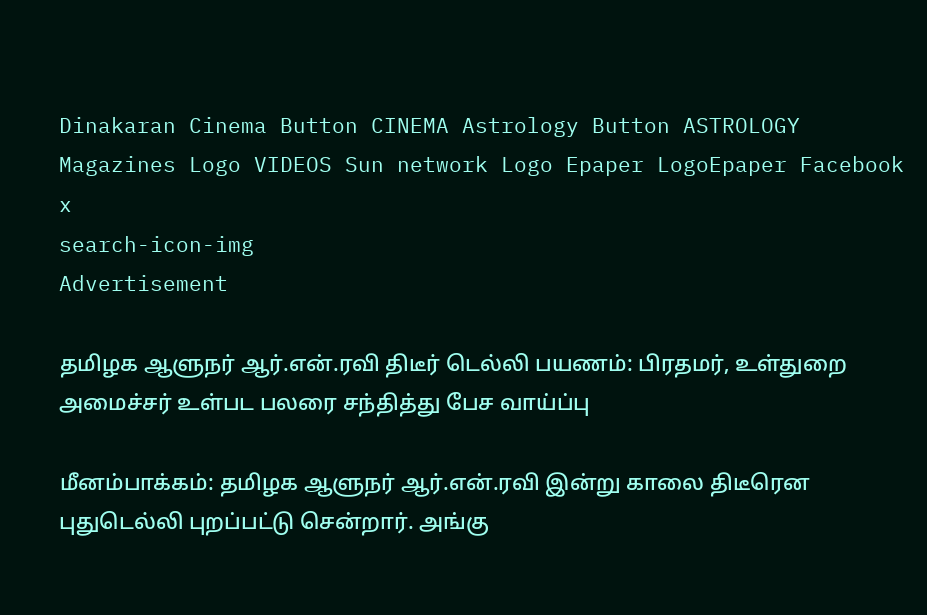Dinakaran Cinema Button CINEMA Astrology Button ASTROLOGY  Magazines Logo VIDEOS Sun network Logo Epaper LogoEpaper Facebook
x
search-icon-img
Advertisement

தமிழக ஆளுநர் ஆர்.என்.ரவி திடீர் டெல்லி பயணம்: பிரதமர், உள்துறை அமைச்சர் உள்பட பலரை சந்தித்து பேச வாய்ப்பு

மீனம்பாக்கம்: தமிழக ஆளுநர் ஆர்.என்.ரவி இன்று காலை திடீரென புதுடெல்லி புறப்பட்டு சென்றார். அங்கு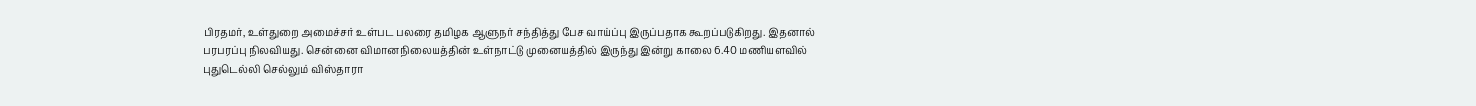பிரதமர், உள்துறை அமைச்சர் உள்பட பலரை தமிழக ஆளுநர் சந்தித்து பேச வாய்ப்பு இருப்பதாக கூறப்படுகிறது. இதனால் பரபரப்பு நிலவியது. சென்னை விமானநிலையத்தின் உள்நாட்டு முனையத்தில் இருந்து இன்று காலை 6.40 மணியளவில் புதுடெல்லி செல்லும் விஸ்தாரா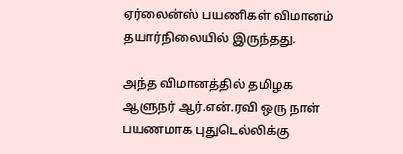ஏர்லைன்ஸ் பயணிகள் விமானம் தயார்நிலையில் இருந்தது.

அந்த விமானத்தில் தமிழக ஆளுநர் ஆர்.என்.ரவி ஒரு நாள் பயணமாக புதுடெல்லிக்கு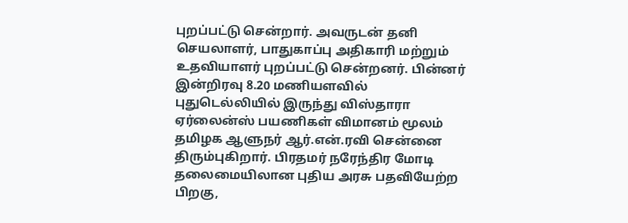புறப்பட்டு சென்றார். அவருடன் தனி செயலாளர், பாதுகாப்பு அதிகாரி மற்றும் உதவியாளர் புறப்பட்டு சென்றனர். பின்னர் இன்றிரவு 8.20 மணியளவில் புதுடெல்லியில் இருந்து விஸ்தாரா ஏர்லைன்ஸ் பயணிகள் விமானம் மூலம் தமிழக ஆளுநர் ஆர்.என்.ரவி சென்னை திரும்புகிறார். பிரதமர் நரேந்திர மோடி தலைமையிலான புதிய அரசு பதவியேற்ற பிறகு,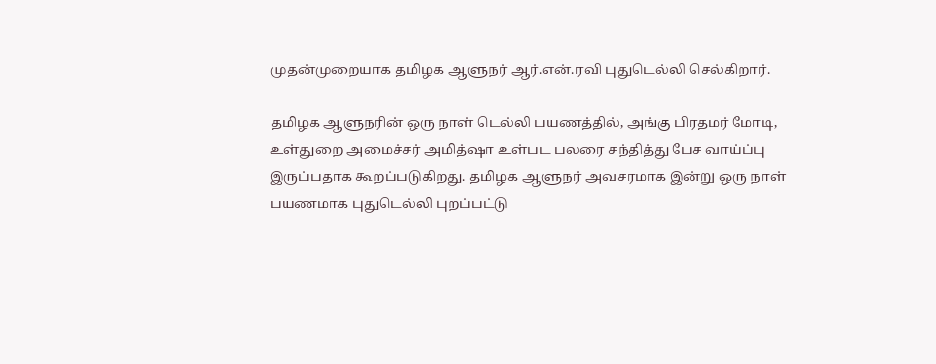முதன்முறையாக தமிழக ஆளுநர் ஆர்.என்.ரவி புதுடெல்லி செல்கிறார்.

தமிழக ஆளுநரின் ஒரு நாள் டெல்லி பயணத்தில், அங்கு பிரதமர் மோடி, உள்துறை அமைச்சர் அமித்ஷா உள்பட பலரை சந்தித்து பேச வாய்ப்பு இருப்பதாக கூறப்படுகிறது. தமிழக ஆளுநர் அவசரமாக இன்று ஒரு நாள் பயணமாக புதுடெல்லி புறப்பட்டு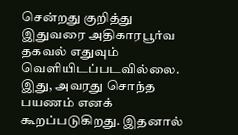சென்றது குறித்து இதுவரை அதிகாரபூர்வ தகவல் எதுவும் வெளியிடப்படவில்லை. இது, அவரது சொந்த பயணம் எனக் கூறப்படுகிறது. இதனால்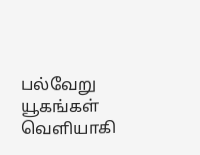பல்வேறு யூகங்கள் வெளியாகி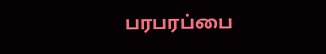பரபரப்பை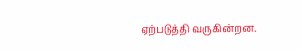ஏற்படுத்தி வருகின்றன.